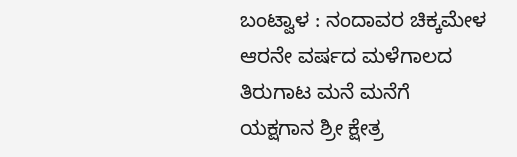ಬಂಟ್ವಾಳ : ನಂದಾವರ ಚಿಕ್ಕಮೇಳ ಆರನೇ ವರ್ಷದ ಮಳೆಗಾಲದ ತಿರುಗಾಟ ಮನೆ ಮನೆಗೆ ಯಕ್ಷಗಾನ ಶ್ರೀ ಕ್ಷೇತ್ರ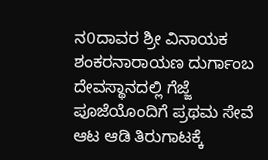ನ0ದಾವರ ಶ್ರೀ ವಿನಾಯಕ ಶಂಕರನಾರಾಯಣ ದುರ್ಗಾಂಬ ದೇವಸ್ಥಾನದಲ್ಲಿ ಗೆಜ್ಜೆ ಪೂಜೆಯೊಂದಿಗೆ ಪ್ರಥಮ ಸೇವೆ ಆಟ ಆಡಿ ತಿರುಗಾಟಕ್ಕೆ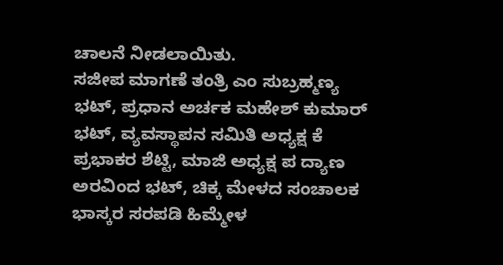ಚಾಲನೆ ನೀಡಲಾಯಿತು.
ಸಜೀಪ ಮಾಗಣೆ ತಂತ್ರಿ ಎಂ ಸುಬ್ರಹ್ಮಣ್ಯ ಭಟ್, ಪ್ರಧಾನ ಅರ್ಚಕ ಮಹೇಶ್ ಕುಮಾರ್ ಭಟ್, ವ್ಯವಸ್ಥಾಪನ ಸಮಿತಿ ಅಧ್ಯಕ್ಷ ಕೆ ಪ್ರಭಾಕರ ಶೆಟ್ಟಿ, ಮಾಜಿ ಅಧ್ಯಕ್ಷ ಪ ದ್ಯಾಣ ಅರವಿಂದ ಭಟ್, ಚಿಕ್ಕ ಮೇಳದ ಸಂಚಾಲಕ ಭಾಸ್ಕರ ಸರಪಡಿ ಹಿಮ್ಮೇಳ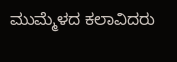ಮುಮ್ಮೆಳದ ಕಲಾವಿದರು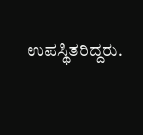ಉಪಸ್ಥಿತರಿದ್ದರು.